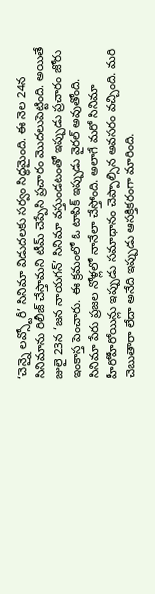‘చెన్నై లవ్స్టోరీ’ సినిమా విడుదలకు సర్వం సిద్ధమైంది. ఈ నెల 24న సినిమాను రిలీజ్ చేస్తామని టీమ్ చెప్పేసి ప్రచారం మొదలుపెట్టింది. అయితే జులై 23న ‘జన నాయగన్’ సినిమా వస్తుండటంతో ఇప్పుడు ప్రచారం జోరు ఇంకాస్త పెంచారు. ఈ క్రమంలో ఓ టాపిక్ ఇప్పుడు వైరల్ అవుతోంది. సినిమా పేరు ప్రజల నోళ్లలో నానేలా చేస్తోంది. అలాగే మరో సినిమా హీరోహీరోయిన్లు ఇప్పుడు సమాధానం చెప్పాల్సిన అవసరం వచ్చింది. మరి చెబుతారా లేదా అనేది ఇప్పుడు ఆసక్తికరంగా మారింది.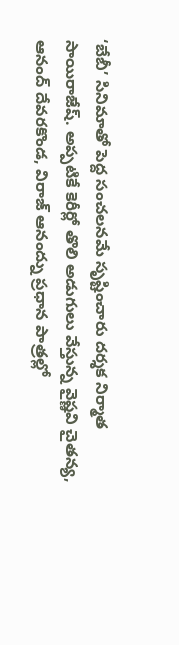‘బేబీ’ సినిమాతో పెద్ద సంచలనమే సృష్టించారు దర్శక నిర్మాత సాయిరాజేష్. అప్పటికే కెరీర్లో తొలి అడుగులు వేస్తున్న వైష్ణవి చైతన్య, ఆనంద్ దేవరకొండ, విరాజ్ ఆనంద్ను ప్రధాన పాత్రల్లో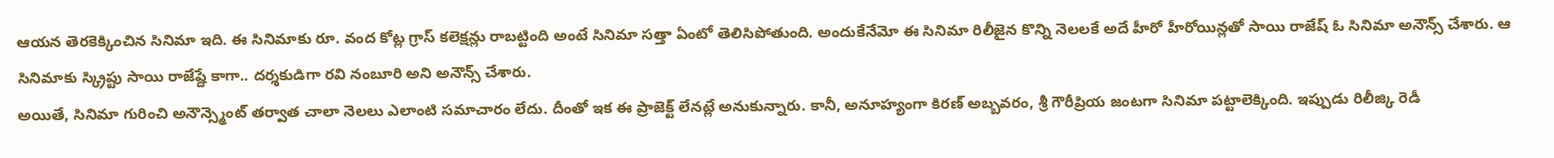ఆయన తెరకెక్కించిన సినిమా ఇది. ఈ సినిమాకు రూ. వంద కోట్ల గ్రాస్ కలెక్షన్లు రాబట్టింది అంటే సినిమా సత్తా ఏంటో తెలిసిపోతుంది. అందుకేనేమో ఈ సినిమా రిలీజైన కొన్ని నెలలకే అదే హీరో హీరోయిన్లతో సాయి రాజేష్ ఓ సినిమా అనౌన్స్ చేశారు. ఆ సినిమాకు స్క్రిప్టు సాయి రాజేష్దే కాగా.. దర్శకుడిగా రవి నంబూరి అని అనౌన్స్ చేశారు.
అయితే, సినిమా గురించి అనౌన్స్మెంట్ తర్వాత చాలా నెలలు ఎలాంటి సమాచారం లేదు. దీంతో ఇక ఈ ప్రాజెక్ట్ లేనట్లే అనుకున్నారు. కానీ, అనూహ్యంగా కిరణ్ అబ్బవరం, శ్రీ గౌరీప్రియ జంటగా సినిమా పట్టాలెక్కింది. ఇప్పుడు రిలీజ్కి రెడీ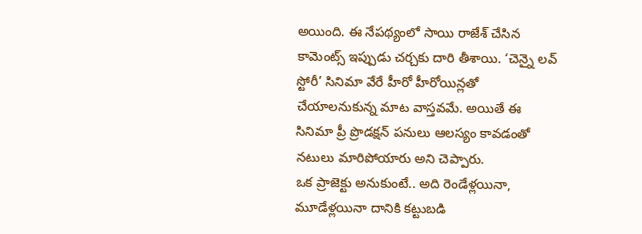అయింది. ఈ నేపథ్యంలో సాయి రాజేశ్ చేసిన కామెంట్స్ ఇప్పుడు చర్చకు దారి తీశాయి. ‘చెన్నై లవ్ స్టోరీ’ సినిమా వేరే హీరో హీరోయిన్లతో చేయాలనుకున్న మాట వాస్తవమే. అయితే ఈ సినిమా ప్రీ ప్రొడక్షన్ పనులు ఆలస్యం కావడంతో నటులు మారిపోయారు అని చెప్పారు.
ఒక ప్రాజెక్టు అనుకుంటే.. అది రెండేళ్లయినా, మూడేళ్లయినా దానికి కట్టుబడి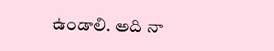ఉండాలి. అది నా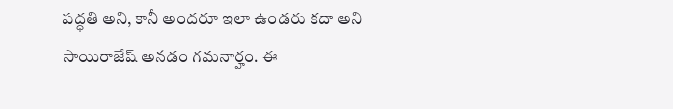పద్ధతి అని, కానీ అందరూ ఇలా ఉండరు కదా అని సాయిరాజేష్ అనడం గమనార్హం. ఈ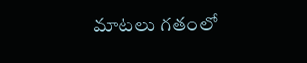మాటలు గతంలో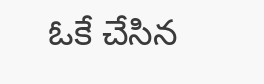ఓకే చేసిన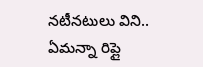నటీనటులు విని.. ఏమన్నా రిప్లై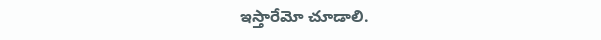ఇస్తారేమో చూడాలి.